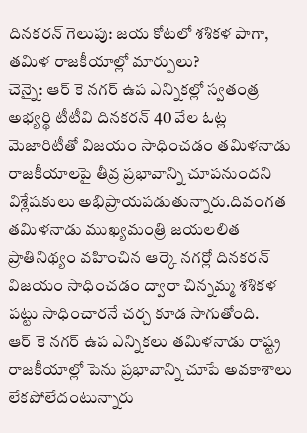దినకరన్ గెలుపు: జయ కోటలో శశికళ పాగా, తమిళ రాజకీయాల్లో మార్పులు?
చెన్నై: ఆర్ కె నగర్ ఉప ఎన్నికల్లో స్వతంత్ర అభ్యర్థి టీటీవి దినకరన్ 40 వేల ఓట్ల మెజారిటీతో విజయం సాధించడం తమిళనాడు రాజకీయాలపై తీవ్ర ప్రభావాన్ని చూపనుందని విశ్లేషకులు అభిప్రాయపడుతున్నారు.దివంగత తమిళనాడు ముఖ్యమంత్రి జయలలిత ప్రాతినిథ్యం వహించిన ఆర్కె నగర్లో దినకరన్ విజయం సాధించడం ద్వారా చిన్నమ్మ శశికళ పట్టు సాధించారనే చర్చ కూడ సాగుతోంది.
ఆర్ కె నగర్ ఉప ఎన్నికలు తమిళనాడు రాష్ట్ర రాజకీయాల్లో పెను ప్రభావాన్ని చూపే అవకాశాలు లేకపోలేదంటున్నారు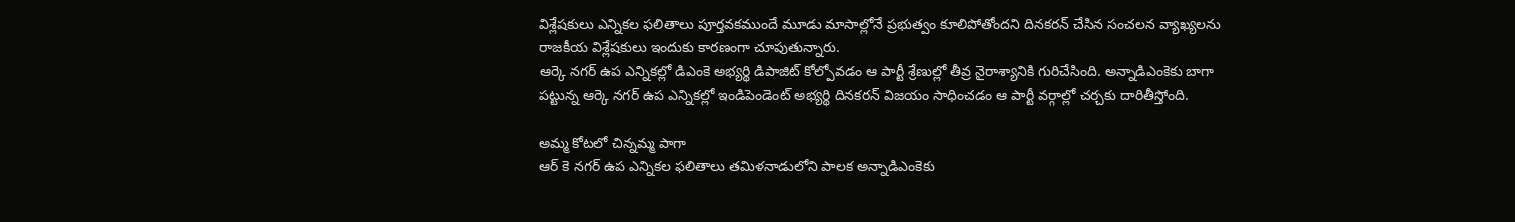విశ్లేషకులు ఎన్నికల ఫలితాలు పూర్తవకముందే మూడు మాసాల్లోనే ప్రభుత్వం కూలిపోతోందని దినకరన్ చేసిన సంచలన వ్యాఖ్యలను రాజకీయ విశ్లేషకులు ఇందుకు కారణంగా చూపుతున్నారు.
ఆర్కె నగర్ ఉప ఎన్నికల్లో డిఎంకె అభ్యర్థి డిపాజిట్ కోల్పోవడం ఆ పార్టీ శ్రేణుల్లో తీవ్ర నైరాశ్యానికి గురిచేసింది. అన్నాడిఎంకెకు బాగా పట్టున్న ఆర్కె నగర్ ఉప ఎన్నికల్లో ఇండిపెండెంట్ అభ్యర్థి దినకరన్ విజయం సాధించడం ఆ పార్టీ వర్గాల్లో చర్చకు దారితీస్తోంది.

అమ్మ కోటలో చిన్నమ్మ పాగా
ఆర్ కె నగర్ ఉప ఎన్నికల ఫలితాలు తమిళనాడులోని పాలక అన్నాడిఎంకెకు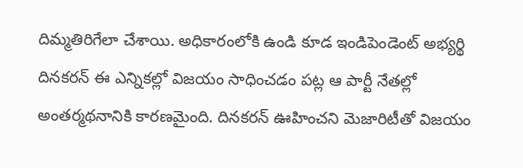దిమ్మతిరిగేలా చేశాయి. అధికారంలోకి ఉండి కూడ ఇండిపెండెంట్ అభ్యర్థి దినకరన్ ఈ ఎన్నికల్లో విజయం సాధించడం పట్ల ఆ పార్టీ నేతల్లో అంతర్మథనానికి కారణమైంది. దినకరన్ ఊహించని మెజారిటీతో విజయం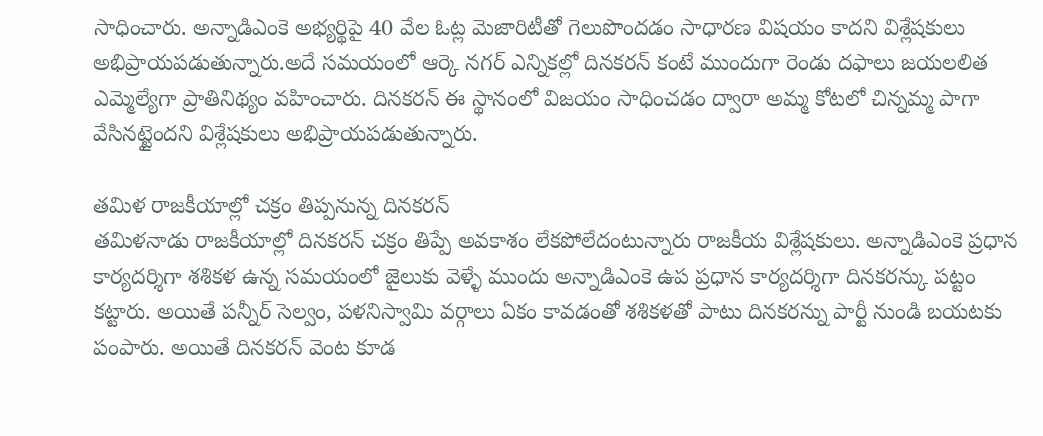సాధించారు. అన్నాడిఎంకె అభ్యర్థిపై 40 వేల ఓట్ల మెజారిటీతో గెలుపొందడం సాధారణ విషయం కాదని విశ్లేషకులు అభిప్రాయపడుతున్నారు.అదే సమయంలో ఆర్కె నగర్ ఎన్నికల్లో దినకరన్ కంటే ముందుగా రెండు దఫాలు జయలలిత ఎమ్మెల్యేగా ప్రాతినిథ్యం వహించారు. దినకరన్ ఈ స్థానంలో విజయం సాధించడం ద్వారా అమ్మ కోటలో చిన్నమ్మ పాగా వేసినట్టైందని విశ్లేషకులు అభిప్రాయపడుతున్నారు.

తమిళ రాజకీయాల్లో చక్రం తిప్పనున్న దినకరన్
తమిళనాడు రాజకీయాల్లో దినకరన్ చక్రం తిప్పే అవకాశం లేకపోలేదంటున్నారు రాజకీయ విశ్లేషకులు. అన్నాడిఎంకె ప్రధాన కార్యదర్శిగా శశికళ ఉన్న సమయంలో జైలుకు వెళ్ళే ముందు అన్నాడిఎంకె ఉప ప్రధాన కార్యదర్శిగా దినకరన్కు పట్టం కట్టారు. అయితే పన్నీర్ సెల్వం, పళనిస్వామి వర్గాలు ఏకం కావడంతో శశికళతో పాటు దినకరన్ను పార్టీ నుండి బయటకు పంపారు. అయితే దినకరన్ వెంట కూడ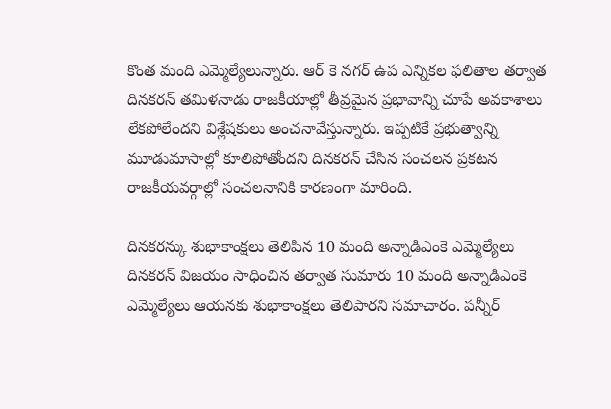కొంత మంది ఎమ్మెల్యేలున్నారు. ఆర్ కె నగర్ ఉప ఎన్నికల ఫలితాల తర్వాత దినకరన్ తమిళనాడు రాజకీయాల్లో తీవ్రమైన ప్రభావాన్ని చూపే అవకాశాలు లేకపోలేందని విశ్లేషకులు అంచనావేస్తున్నారు. ఇప్పటికే ప్రభుత్వాన్ని మూడుమాసాల్లో కూలిపోతోందని దినకరన్ చేసిన సంచలన ప్రకటన రాజకీయవర్గాల్లో సంచలనానికి కారణంగా మారింది.

దినకరన్కు శుభాకాంక్షలు తెలిపిన 10 మంది అన్నాడిఎంకె ఎమ్మెల్యేలు
దినకరన్ విజయం సాధించిన తర్వాత సుమారు 10 మంది అన్నాడిఎంకె ఎమ్మెల్యేలు ఆయనకు శుభాకాంక్షలు తెలిపారని సమాచారం. పన్నీర్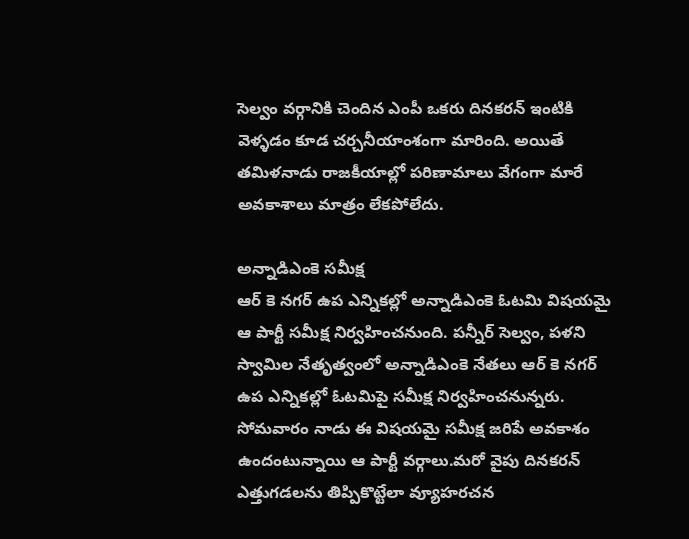సెల్వం వర్గానికి చెందిన ఎంపీ ఒకరు దినకరన్ ఇంటికి వెళ్ళడం కూడ చర్చనీయాంశంగా మారింది. అయితే తమిళనాడు రాజకీయాల్లో పరిణామాలు వేగంగా మారే అవకాశాలు మాత్రం లేకపోలేదు.

అన్నాడిఎంకె సమీక్ష
ఆర్ కె నగర్ ఉప ఎన్నికల్లో అన్నాడిఎంకె ఓటమి విషయమై ఆ పార్టీ సమీక్ష నిర్వహించనుంది. పన్నీర్ సెల్వం, పళని స్వామిల నేతృత్వంలో అన్నాడిఎంకె నేతలు ఆర్ కె నగర్ ఉప ఎన్నికల్లో ఓటమిపై సమీక్ష నిర్వహించనున్నరు. సోమవారం నాడు ఈ విషయమై సమీక్ష జరిపే అవకాశం ఉందంటున్నాయి ఆ పార్టీ వర్గాలు.మరో వైపు దినకరన్ ఎత్తుగడలను తిప్పికొట్టేలా వ్యూహరచన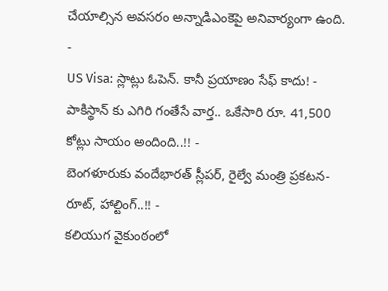చేయాల్సిన అవసరం అన్నాడిఎంకెపై అనివార్యంగా ఉంది.
-
US Visa: స్లాట్లు ఓపెన్. కానీ ప్రయాణం సేఫ్ కాదు! -
పాకిస్థాన్ కు ఎగిరి గంతేసే వార్త.. ఒకేసారి రూ. 41,500 కోట్లు సాయం అందింది..!! -
బెంగళూరుకు వందేభారత్ స్లీపర్, రైల్వే మంత్రి ప్రకటన- రూట్, హాల్టింగ్..!! -
కలియుగ వైకుంఠంలో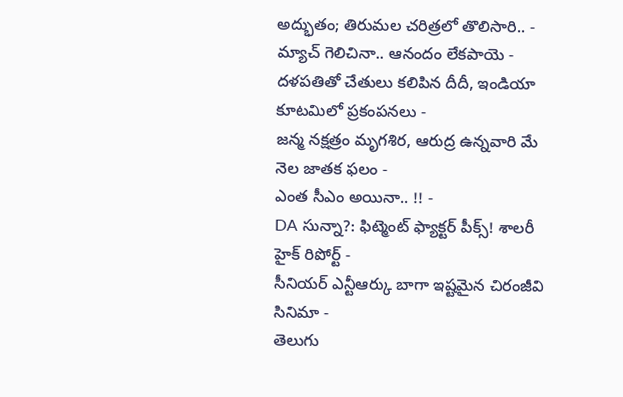అద్భుతం; తిరుమల చరిత్రలో తొలిసారి.. -
మ్యాచ్ గెలిచినా.. ఆనందం లేకపాయె -
దళపతితో చేతులు కలిపిన దీదీ, ఇండియా కూటమిలో ప్రకంపనలు -
జన్మ నక్షత్రం మృగశిర, ఆరుద్ర ఉన్నవారి మే నెల జాతక ఫలం -
ఎంత సీఎం అయినా.. !! -
DA సున్నా?: ఫిట్మెంట్ ఫ్యాక్టర్ పీక్స్! శాలరీ హైక్ రిపోర్ట్ -
సీనియర్ ఎన్టీఆర్కు బాగా ఇష్టమైన చిరంజీవి సినిమా -
తెలుగు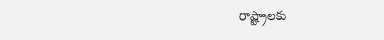రాష్ట్రాలకు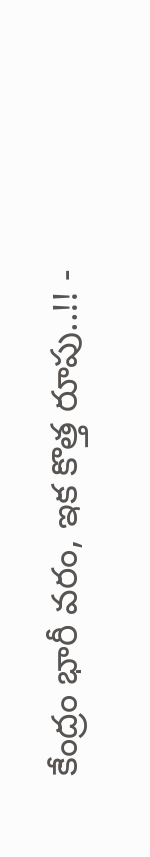కేంద్రం భారీ వరం, ఇక కొత్త రూపు..!! -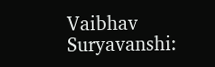Vaibhav Suryavanshi: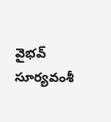వైభవ్ సూర్యవంశీ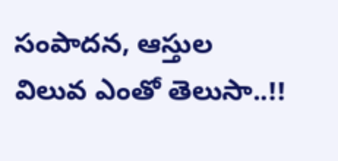సంపాదన, ఆస్తుల విలువ ఎంతో తెలుసా..!!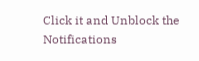Click it and Unblock the Notifications